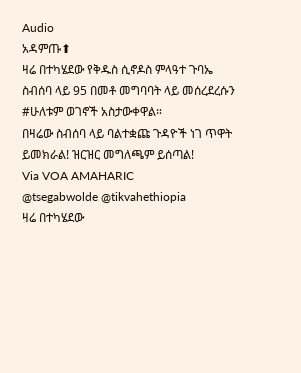Audio
አዳምጡ⬆
ዛሬ በተካሄደው የቅዱስ ሲኖዶስ ምላዓተ ጉባኤ ስብሰባ ላይ 95 በመቶ መግባባት ላይ መሰረደረሱን #ሁለቱም ወገኖች አስታውቀዋል።
በዛሬው ስብሰባ ላይ ባልተቋጩ ጉዳዮች ነገ ጥዋት ይመክራል! ዝርዝር መግለጫም ይሰጣል!
Via VOA AMAHARIC
@tsegabwolde @tikvahethiopia
ዛሬ በተካሄደው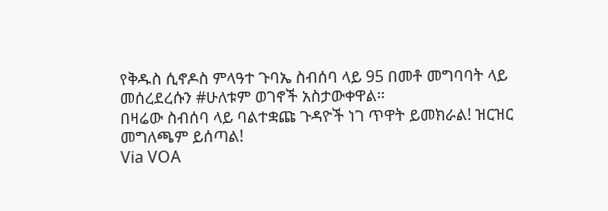የቅዱስ ሲኖዶስ ምላዓተ ጉባኤ ስብሰባ ላይ 95 በመቶ መግባባት ላይ መሰረደረሱን #ሁለቱም ወገኖች አስታውቀዋል።
በዛሬው ስብሰባ ላይ ባልተቋጩ ጉዳዮች ነገ ጥዋት ይመክራል! ዝርዝር መግለጫም ይሰጣል!
Via VOA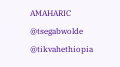AMAHARIC
@tsegabwolde @tikvahethiopia